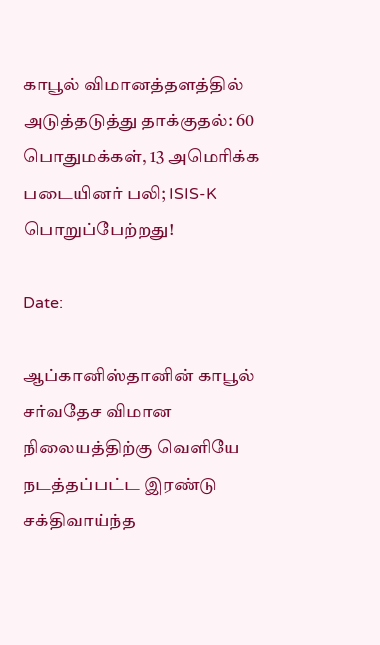காபூல் விமானத்தளத்தில் அடுத்தடுத்து தாக்குதல்: 60 பொதுமக்கள், 13 அமெரிக்க படையினர் பலி; ISIS-K பொறுப்பேற்றது!

Date:

ஆப்கானிஸ்தானின் காபூல் சர்வதேச விமான நிலையத்திற்கு வெளியே நடத்தப்பட்ட இரண்டு சக்திவாய்ந்த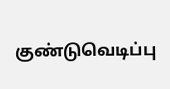குண்டுவெடிப்பு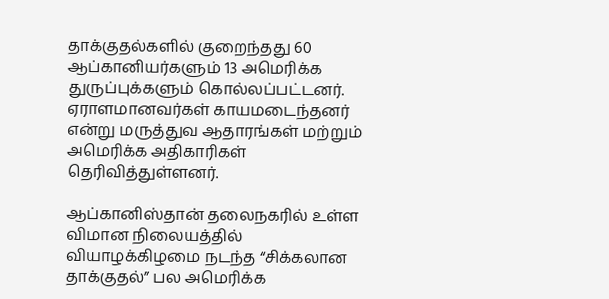தாக்குதல்களில் குறைந்தது 60 ஆப்கானியர்களும் 13 அமெரிக்க துருப்புக்களும் கொல்லப்பட்டனர். ஏராளமானவர்கள் காயமடைந்தனர் என்று மருத்துவ ஆதாரங்கள் மற்றும் அமெரிக்க அதிகாரிகள் தெரிவித்துள்ளனர்.

ஆப்கானிஸ்தான் தலைநகரில் உள்ள விமான நிலையத்தில் வியாழக்கிழமை நடந்த “சிக்கலான தாக்குதல்” பல அமெரிக்க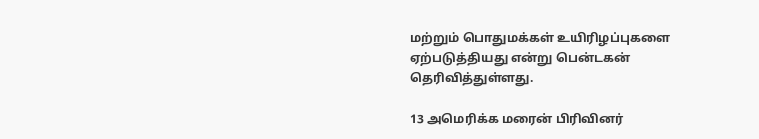மற்றும் பொதுமக்கள் உயிரிழப்புகளை ஏற்படுத்தியது என்று பென்டகன் தெரிவித்துள்ளது.

13 அமெரிக்க மரைன் பிரிவினர்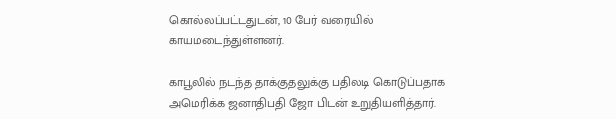கொல்லப்பட்டதுடன், 10 பேர் வரையில் காயமடைந்துள்ளனர்.

காபூலில் நடந்த தாக்குதலுக்கு பதிலடி கொடுப்பதாக அமெரிக்க ஜனாதிபதி ஜோ பிடன் உறுதியளித்தார்.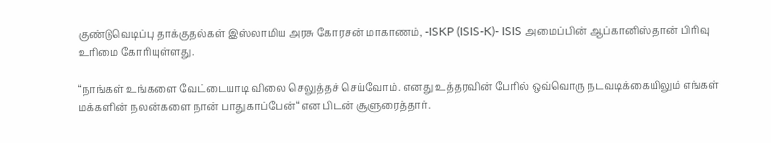குண்டுவெடிப்பு தாக்குதல்கள் இஸ்லாமிய அரசு கோரசன் மாகாணம், -ISKP (ISIS-K)- ISIS அமைப்பின் ஆப்கானிஸ்தான் பிரிவு உரிமை கோரியுள்ளது.

“நாங்கள் உங்களை வேட்டையாடி விலை செலுத்தச் செய்வோம். எனது உத்தரவின் பேரில் ஒவ்வொரு நடவடிக்கையிலும் எங்கள் மக்களின் நலன்களை நான் பாதுகாப்பேன்“என பிடன் சூளுரைத்தார்.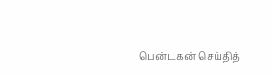பென்டகன் செய்தித்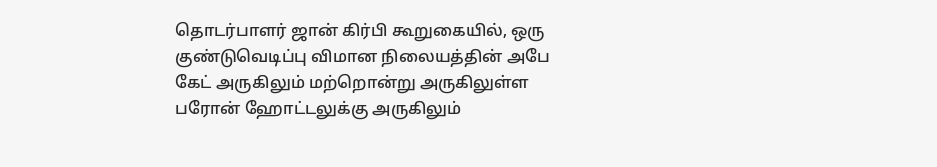தொடர்பாளர் ஜான் கிர்பி கூறுகையில், ஒரு குண்டுவெடிப்பு விமான நிலையத்தின் அபே கேட் அருகிலும் மற்றொன்று அருகிலுள்ள பரோன் ஹோட்டலுக்கு அருகிலும்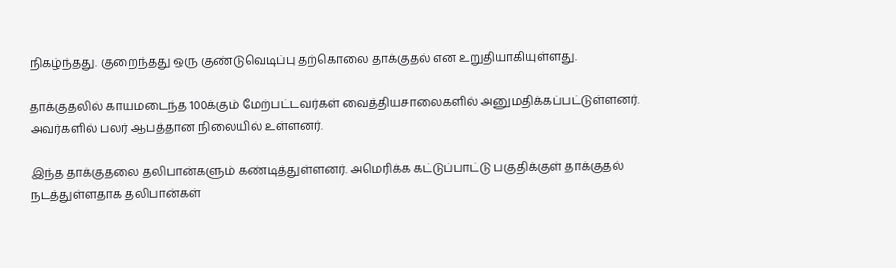நிகழ்ந்தது. குறைந்தது ஒரு குண்டுவெடிப்பு தற்கொலை தாக்குதல் என உறுதியாகியுள்ளது.

தாக்குதலில் காயமடைந்த 100க்கும் மேற்பட்டவர்கள் வைத்தியசாலைகளில் அனுமதிக்கப்பட்டுள்ளனர். அவர்களில் பலர் ஆபத்தான நிலையில் உள்ளனர்.

இந்த தாக்குதலை தலிபான்களும் கண்டித்துள்ளனர். அமெரிக்க கட்டுப்பாட்டு பகுதிக்குள் தாக்குதல் நடத்துள்ளதாக தலிபான்கள்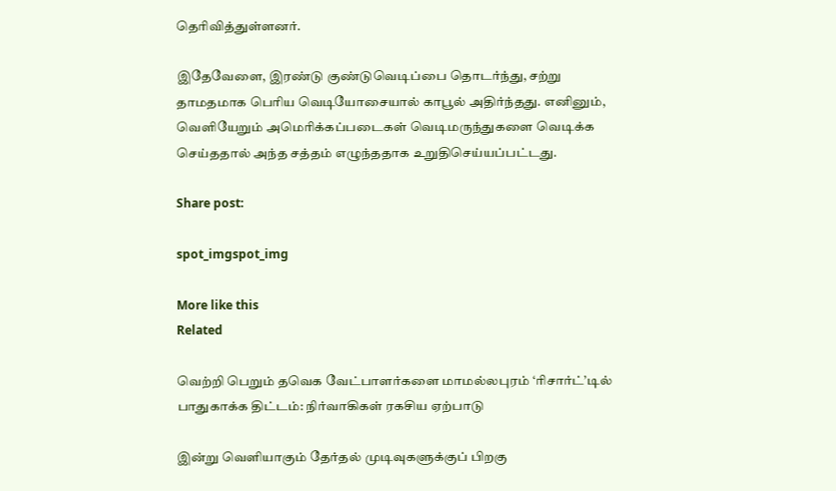தெரிவித்துள்ளனர்.

இதேவேளை, இரண்டு குண்டுவெடிப்பை தொடர்ந்து, சற்று தாமதமாக பெரிய வெடியோசையால் காபூல் அதிர்ந்தது. எனினும், வெளியேறும் அமெரிக்கப்படைகள் வெடிமருந்துகளை வெடிக்க செய்ததால் அந்த சத்தம் எழுந்ததாக உறுதிசெய்யப்பட்டது.

Share post:

spot_imgspot_img

More like this
Related

வெற்றி பெறும் தவெக வேட்பாளர்களை மாமல்லபுரம் ‘ரிசார்ட்’டில் பாதுகாக்க திட்டம்: நிர்வாகிகள் ரகசிய ஏற்பாடு

இன்று வெளியாகும் தேர்தல் முடிவுகளுக்குப் பிறகு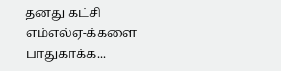தனது கட்சி எம்எல்ஏ-க்களை பாதுகாக்க...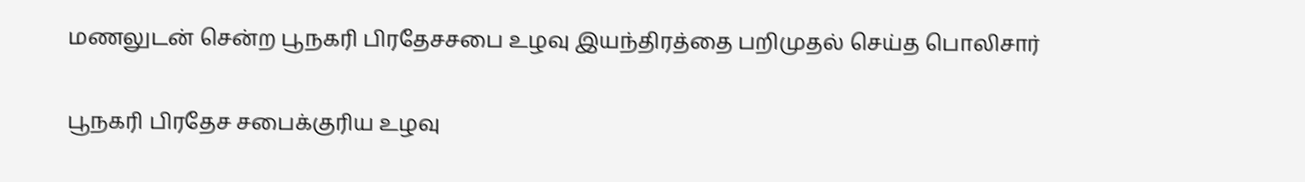மணலுடன் சென்ற பூநகரி பிரதேசசபை உழவு இயந்திரத்தை பறிமுதல் செய்த பொலிசார்

பூநகரி பிரதேச சபைக்குரிய உழவு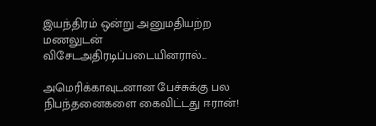இயந்திரம் ஒன்று அனுமதியற்ற மணலுடன் விசேடஅதிரடிப்படையினரால்...

அமெரிக்காவுடனான பேச்சுக்கு பல நிபந்தனைகளை கைவிட்டது ஈரான்!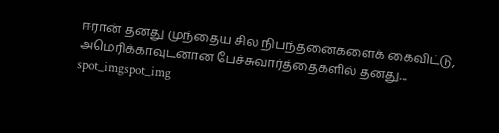ஈரான் தனது முந்தைய சில நிபந்தனைகளைக் கைவிட்டு, அமெரிக்காவுடனான பேச்சுவார்த்தைகளில் தனது...
spot_imgspot_img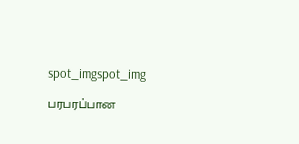spot_imgspot_img

பரபரப்பான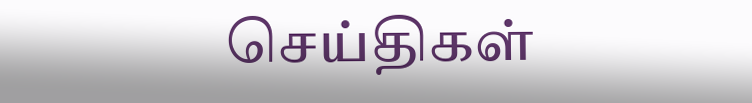செய்திகள்